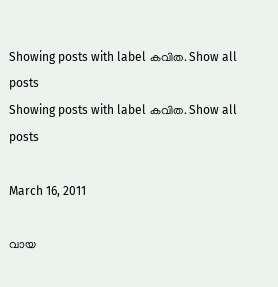Showing posts with label കവിത. Show all posts
Showing posts with label കവിത. Show all posts

March 16, 2011

വായ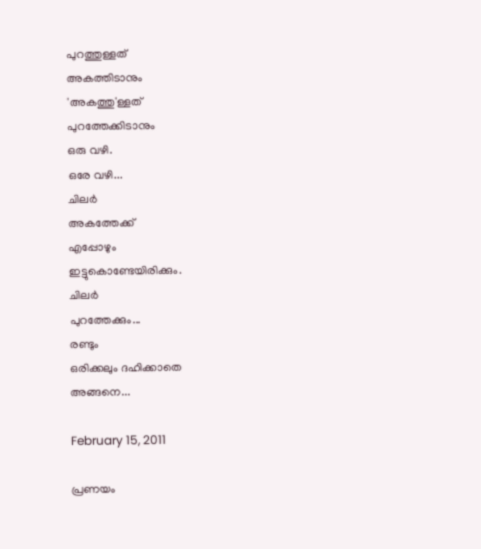പുറത്തുള്ളത്
അകത്തിടാനും
'അകത്തു'ള്ളത്
പുറത്തേക്കിടാനും
ഒരു വഴി.
ഒരേ വഴി...
ചിലര്‍
അകത്തേക്ക്
എപ്പോഴും
ഇട്ടുകൊണ്ടേയിരിക്കും.
ചിലര്‍
പുറത്തേക്കും...
രണ്ടും
ഒരിക്കലും ദഹിക്കാതെ
അങ്ങനെ...

February 15, 2011

പ്രണയം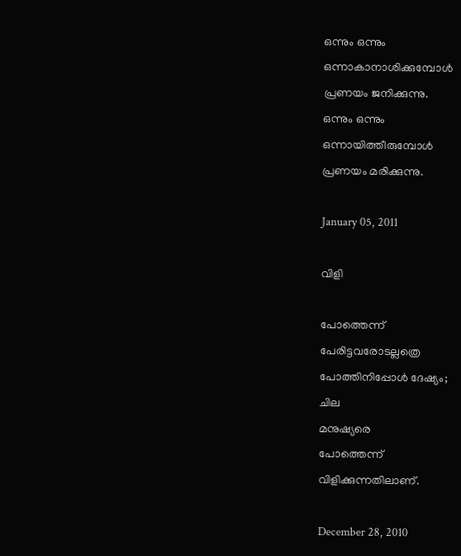ഒന്നും ഒന്നും
ഒന്നാകാനാശിക്കുമ്പോള്‍
പ്രണയം ജനിക്കുന്നു.
ഒന്നും ഒന്നും
ഒന്നായിത്തീരുമ്പോള്‍
പ്രണയം മരിക്കുന്നു.

January 05, 2011

വിളി

പോത്തെന്ന്
പേരിട്ടവരോടല്ലത്രെ
പോത്തിനിപ്പോള്‍ ദേഷ്യം;
ചില
മനുഷ്യരെ
പോത്തെന്ന്
വിളിക്കുന്നതിലാണ്.

December 28, 2010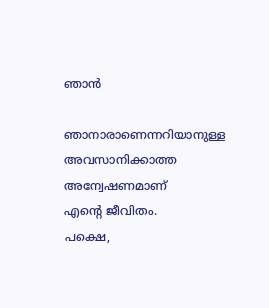ഞാന്‍

ഞാനാരാണെന്നറിയാനുള്ള
അവസാനിക്കാത്ത
അന്വേഷണമാണ്
എന്റെ ജീവിതം.
പക്ഷെ,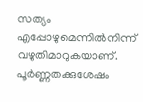സത്യം
എപ്പോഴുമെന്നില്‍നിന്ന്
വഴുതിമാറുകയാണ്.
പൂര്‍ണ്ണതക്കുശേഷം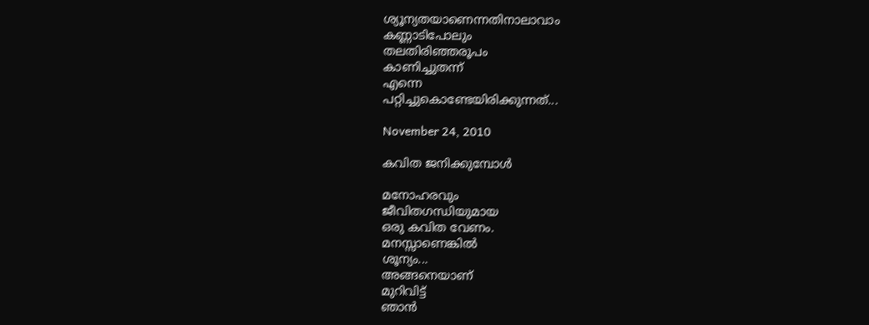ശ്യൂന്യതയാണെന്നതിനാലാവാം
കണ്ണാടിപോലും
തലതിരിഞ്ഞരൂപം
കാണിച്ചുതന്ന്
എന്നെ
പറ്റിച്ചുകൊണ്ടേയിരിക്കുന്നത്...

November 24, 2010

കവിത ജനിക്കുമ്പോള്‍

മനോഹരവും
ജീവിതഗന്ധിയുമായ
ഒരു കവിത വേണം.
മനസ്സാണെങ്കില്‍
ശൂന്യം...
അങ്ങനെയാണ്
മുറിവിട്ട്
ഞാന്‍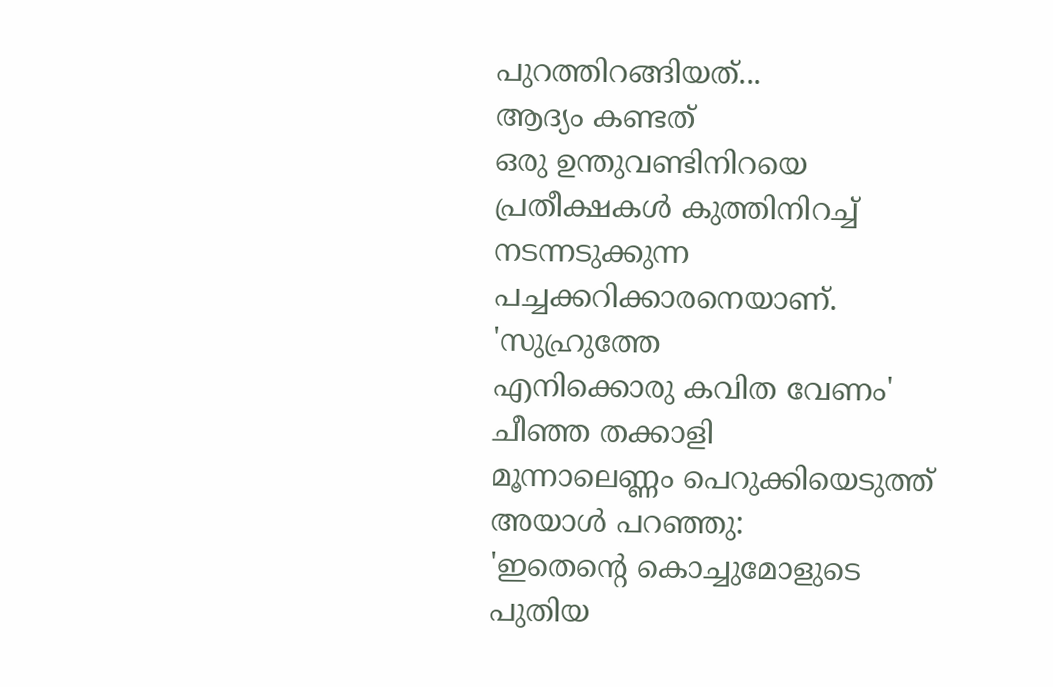പുറത്തിറങ്ങിയത്...
ആദ്യം കണ്ടത്
ഒരു ഉന്തുവണ്ടിനിറയെ
പ്രതീക്ഷകള്‍ കുത്തിനിറച്ച്
നടന്നടുക്കുന്ന
പച്ചക്കറിക്കാരനെയാണ്.
'സുഹ്രുത്തേ
എനിക്കൊരു കവിത വേണം'
ചീഞ്ഞ തക്കാളി
മൂന്നാലെണ്ണം പെറുക്കിയെടുത്ത്
അയാള്‍ പറഞ്ഞു:
'ഇതെന്റെ കൊച്ചുമോളുടെ
പുതിയ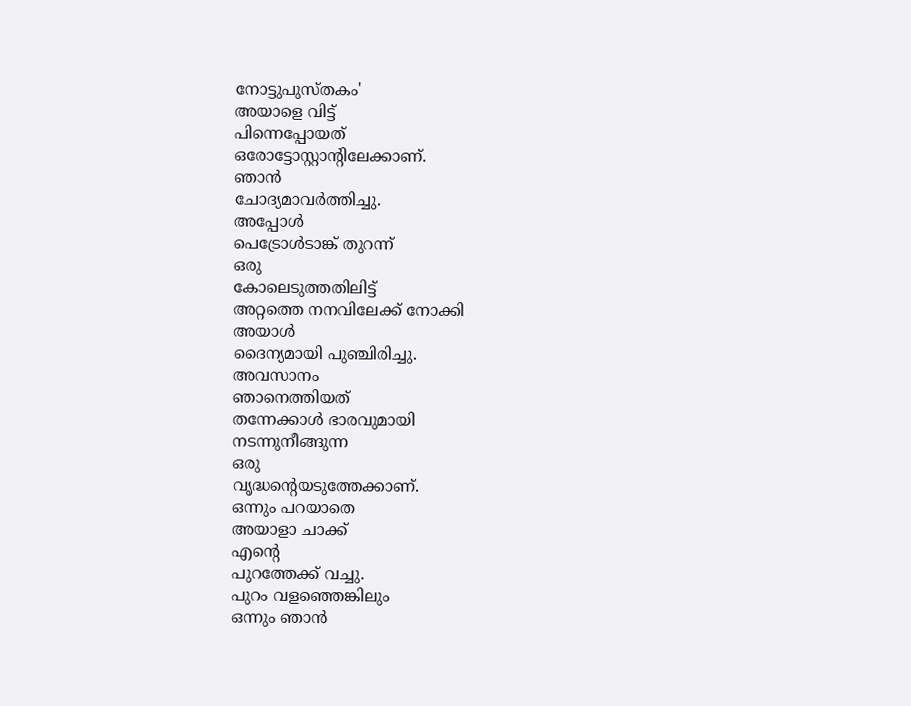നോട്ടുപുസ്തകം'
അയാളെ വിട്ട്
പിന്നെപ്പോയത്
ഒരോട്ടോസ്റ്റാന്റിലേക്കാണ്.
ഞാന്‍
ചോദ്യമാവര്‍ത്തിച്ചു.
അപ്പോള്‍
പെട്രോള്‍ടാങ്ക് തുറന്ന്
ഒരു
കോലെടുത്തതിലിട്ട്
അറ്റത്തെ നനവിലേക്ക് നോക്കി
അയാള്‍
ദൈന്യമായി പുഞ്ചിരിച്ചു.
അവസാനം
ഞാനെത്തിയത്
തന്നേക്കാള്‍ ഭാരവുമായി
നടന്നുനീങ്ങുന്ന
ഒരു
വൃദ്ധന്റെയടുത്തേക്കാണ്.
ഒന്നും പറയാതെ
അയാളാ ചാക്ക്
എന്റെ
പുറത്തേക്ക് വച്ചു.
പുറം വളഞ്ഞെങ്കിലും
ഒന്നും ഞാന്‍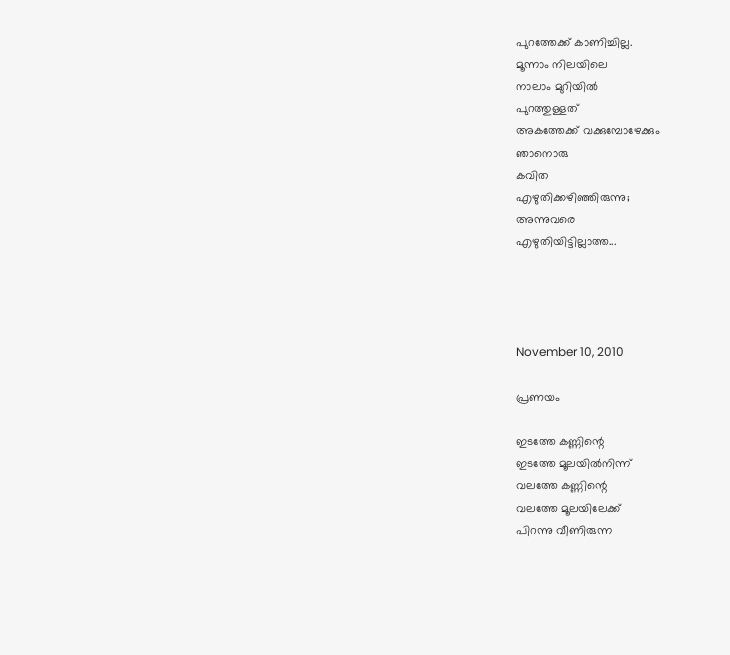പുറത്തേക്ക് കാണിച്ചില്ല.
മൂന്നാം നിലയിലെ
നാലാം മുറിയില്‍
പുറത്തുള്ളത്
അകത്തേക്ക് വക്കുമ്പോഴേക്കും
ഞാനൊരു
കവിത
എഴുതിക്കഴിഞ്ഞിരുന്നു;
അന്നുവരെ
എഴുതിയിട്ടില്ലാത്ത...




November 10, 2010

പ്രണയം

ഇടത്തേ കണ്ണിന്റെ
ഇടത്തേ മൂലയില്‍നിന്ന്
വലത്തേ കണ്ണിന്റെ
വലത്തേ മൂലയിലേക്ക്
പിറന്നു വീണിരുന്ന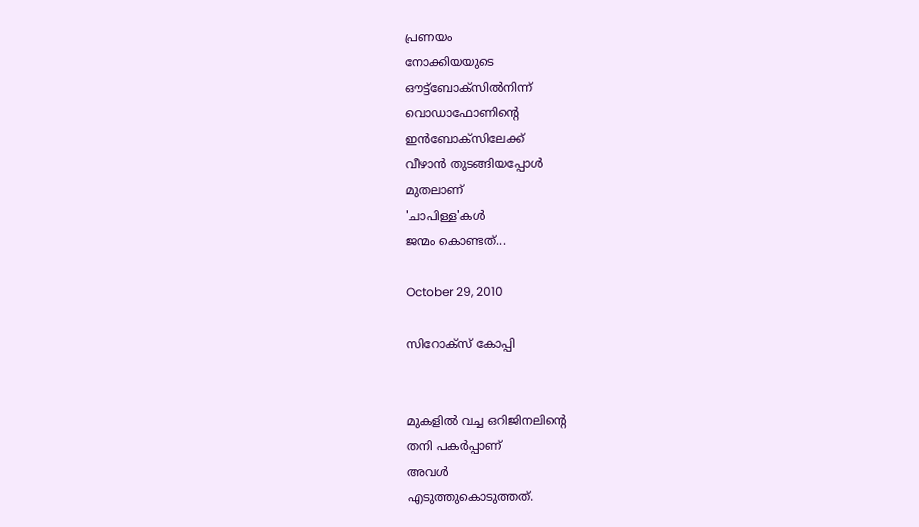പ്രണയം
നോക്കിയയുടെ
ഔട്ട്ബോക്സില്‍നിന്ന്
വൊഡാഫോണിന്റെ
ഇന്‍ബോക്സിലേക്ക്
വീഴാന്‍ തുടങ്ങിയപ്പോള്‍
മുതലാണ്
'ചാപിള്ള'കള്‍
ജന്മം കൊണ്ടത്...

October 29, 2010

സിറോക്സ് കോപ്പി


മുകളില്‍ വച്ച ഒറിജിനലിന്റെ
തനി പകര്‍പ്പാണ്
അവള്‍
എടുത്തുകൊടുത്തത്.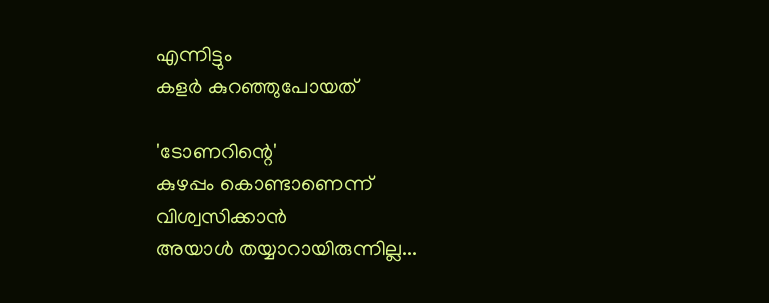എന്നിട്ടും
കളര്‍ കുറഞ്ഞുപോയത്

'ടോണറിന്റെ'
കുഴപ്പം കൊണ്ടാണെന്ന്
വിശ്വസിക്കാന്‍
അയാള്‍ തയ്യാറായിരുന്നില്ല...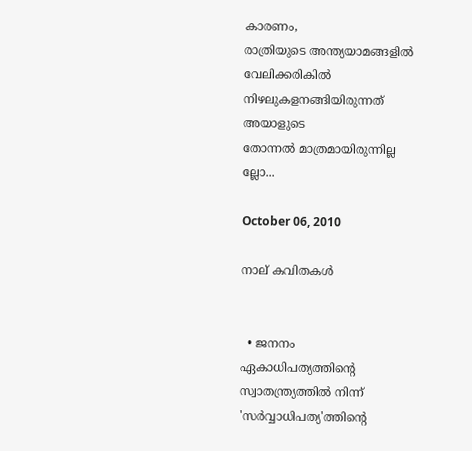കാരണം,
രാത്രിയുടെ അന്ത്യയാമങ്ങളില്‍
വേലിക്കരികില്‍
നിഴലുകളനങ്ങിയിരുന്നത്
അയാളുടെ
തോന്നല്‍ മാത്രമായിരുന്നില്ല
ല്ലോ...

October 06, 2010

നാല് കവിതകള്‍


  • ജനനം
ഏകാധിപത്യത്തിന്റെ
സ്വാതന്ത്ര്യത്തില്‍ നിന്ന്
'സര്‍‌വ്വാധിപത്യ'ത്തിന്റെ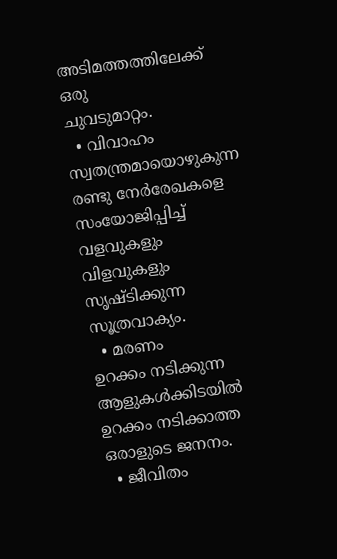അടിമത്തത്തിലേക്ക്
ഒരു
ചുവടുമാറ്റം.
  • വിവാഹം
സ്വതന്ത്രമായൊഴുകുന്ന
രണ്ടു നേര്‍രേഖകളെ
സം‌യോജിപ്പിച്ച്
വളവുകളും
വിളവുകളും
സൃഷ്ടിക്കുന്ന
സൂത്രവാക്യം.
  • മരണം
ഉറക്കം നടിക്കുന്ന
ആളുകള്‍ക്കിടയില്‍
ഉറക്കം നടിക്കാത്ത
ഒരാളുടെ ജനനം.
  • ജീവിതം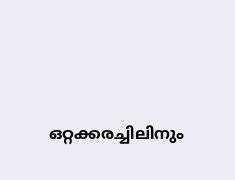ഒറ്റക്കരച്ചിലിനും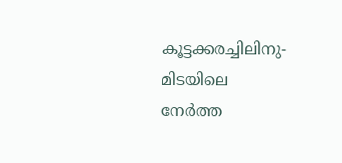കൂട്ടക്കരച്ചിലിനു-
മിടയിലെ
നേര്‍ത്ത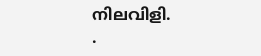നിലവിളി.
.